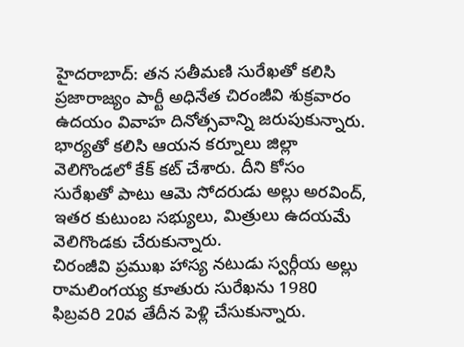హైదరాబాద్: తన సతీమణి సురేఖతో కలిసి ప్రజారాజ్యం పార్టీ అధినేత చిరంజీవి శుక్రవారం ఉదయం వివాహ దినోత్సవాన్ని జరుపుకున్నారు. భార్యతో కలిసి ఆయన కర్నూలు జిల్లా వెలిగొండలో కేక్ కట్ చేశారు. దీని కోసం సురేఖతో పాటు ఆమె సోదరుడు అల్లు అరవింద్, ఇతర కుటుంబ సభ్యులు, మిత్రులు ఉదయమే వెలిగొండకు చేరుకున్నారు.
చిరంజీవి ప్రముఖ హాస్య నటుడు స్వర్గీయ అల్లు రామలింగయ్య కూతురు సురేఖను 1980 ఫిబ్రవరి 20వ తేదీన పెళ్లి చేసుకున్నారు.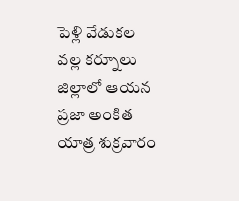పెళ్లి వేడుకల వల్ల కర్నూలు జిల్లాలో ఆయన ప్రజా అంకిత యాత్ర శుక్రవారం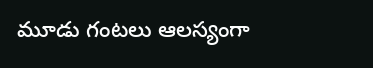మూడు గంటలు ఆలస్యంగా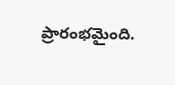ప్రారంభమైంది.